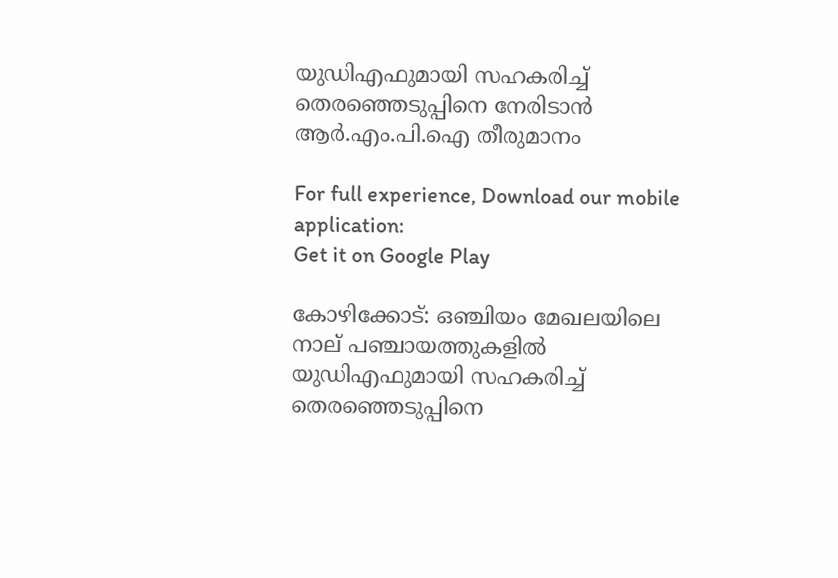യുഡിഎഫുമായി സഹകരിച്ച്‌ തെരഞ്ഞെടുപ്പിനെ നേരിടാന്‍ ആര്‍.എം.പി.ഐ തീരുമാനം

For full experience, Download our mobile application:
Get it on Google Play

കോഴിക്കോട്: ഒഞ്ചിയം മേഖലയിലെ നാല് പഞ്ചായത്തുകളില്‍ യുഡിഎഫുമായി സഹകരിച്ച്‌ തെരഞ്ഞെടുപ്പിനെ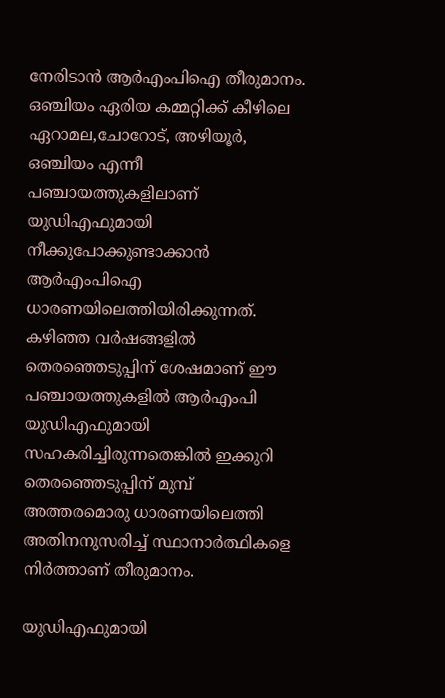നേരിടാന്‍ ആര്‍എംപിഐ തീരുമാനം. ഒഞ്ചിയം ഏരിയ കമ്മറ്റിക്ക് കീഴിലെ ഏറാമല,ചോറോട്, അഴിയൂര്‍, ഒഞ്ചിയം എന്നീ പഞ്ചായത്തുകളിലാണ് യുഡിഎഫുമായി നീക്കുപോക്കുണ്ടാക്കാന്‍ ആര്‍എംപിഐ ധാരണയിലെത്തിയിരിക്കുന്നത്. കഴിഞ്ഞ വര്‍ഷങ്ങളില്‍ തെരഞ്ഞെടുപ്പിന് ശേഷമാണ് ഈ പഞ്ചായത്തുകളില്‍ ആര്‍എംപി യുഡിഎഫുമായി സഹകരിച്ചിരുന്നതെങ്കില്‍ ഇക്കുറി തെരഞ്ഞെടുപ്പിന് മുമ്പ് അത്തരമൊരു ധാരണയിലെത്തി അതിനനുസരിച്ച്‌ സ്ഥാനാര്‍ത്ഥികളെ നിര്‍ത്താണ് തീരുമാനം.

യുഡിഎഫുമായി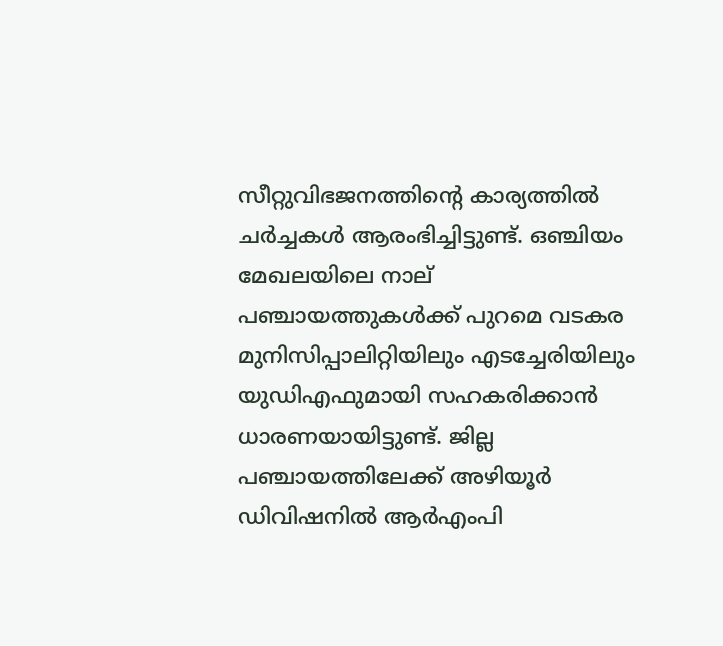സീറ്റുവിഭജനത്തിന്റെ കാര്യത്തില്‍ ചര്‍ച്ചകള്‍ ആരംഭിച്ചിട്ടുണ്ട്. ഒഞ്ചിയം മേഖലയിലെ നാല് പഞ്ചായത്തുകള്‍ക്ക് പുറമെ വടകര മുനിസിപ്പാലിറ്റിയിലും എടച്ചേരിയിലും യുഡിഎഫുമായി സഹകരിക്കാന്‍ ധാരണയായിട്ടുണ്ട്. ജില്ല പഞ്ചായത്തിലേക്ക് അഴിയൂര്‍ ഡിവിഷനില്‍ ആര്‍എംപി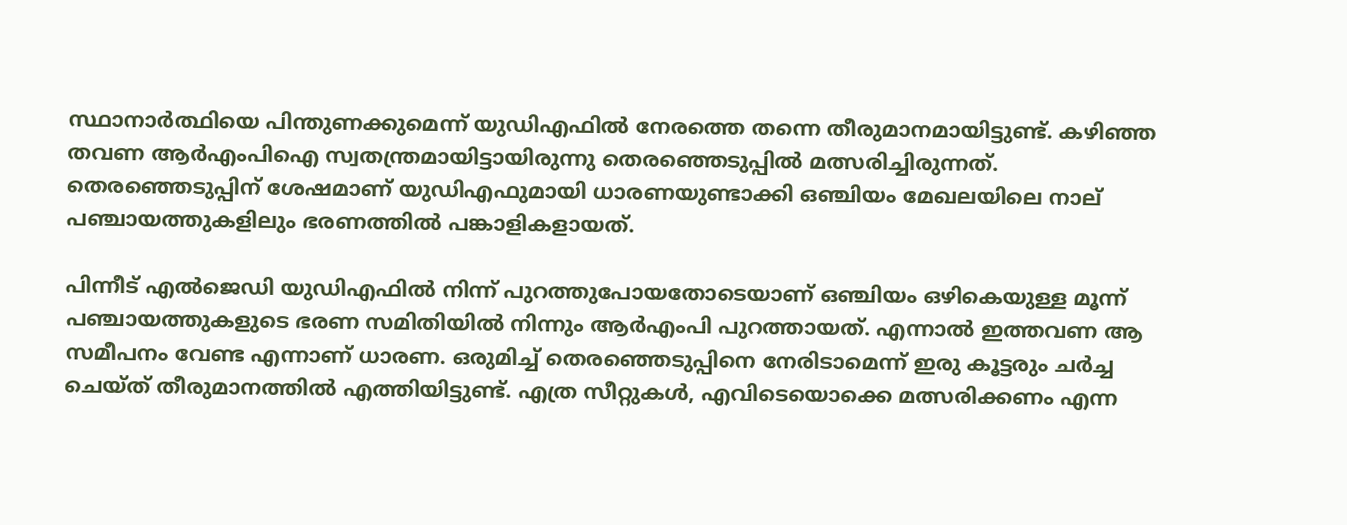സ്ഥാനാര്‍ത്ഥിയെ പിന്തുണക്കുമെന്ന് യുഡിഎഫില്‍ നേരത്തെ തന്നെ തീരുമാനമായിട്ടുണ്ട്. കഴിഞ്ഞ തവണ ആര്‍എംപിഐ സ്വതന്ത്രമായിട്ടായിരുന്നു തെരഞ്ഞെടുപ്പില്‍ മത്സരിച്ചിരുന്നത്. തെരഞ്ഞെടുപ്പിന് ശേഷമാണ് യുഡിഎഫുമായി ധാരണയുണ്ടാക്കി ഒഞ്ചിയം മേഖലയിലെ നാല് പഞ്ചായത്തുകളിലും ഭരണത്തില്‍ പങ്കാളികളായത്.

പിന്നീട് എല്‍ജെഡി യുഡിഎഫില്‍ നിന്ന് പുറത്തുപോയതോടെയാണ് ഒഞ്ചിയം ഒഴികെയുള്ള മൂന്ന് പഞ്ചായത്തുകളുടെ ഭരണ സമിതിയില്‍ നിന്നും ആര്‍എംപി പുറത്തായത്. എന്നാല്‍ ഇത്തവണ ആ സമീപനം വേണ്ട എന്നാണ് ധാരണ. ഒരുമിച്ച്‌ തെരഞ്ഞെടുപ്പിനെ നേരിടാമെന്ന് ഇരു കൂട്ടരും ചര്‍ച്ച ചെയ്ത് തീരുമാനത്തില്‍ എത്തിയിട്ടുണ്ട്. എത്ര സീറ്റുകള്‍, എവിടെയൊക്കെ മത്സരിക്കണം എന്ന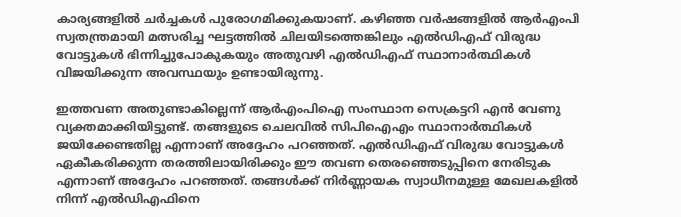കാര്യങ്ങളില്‍ ചര്‍ച്ചകള്‍ പുരോഗമിക്കുകയാണ്. കഴിഞ്ഞ വര്‍ഷങ്ങളില്‍ ആര്‍എംപി സ്വതന്ത്രമായി മത്സരിച്ച ഘട്ടത്തില്‍ ചിലയിടത്തെങ്കിലും എല്‍ഡിഎഫ് വിരുദ്ധ വോട്ടുകള്‍ ഭിന്നിച്ചുപോകുകയും അതുവഴി എല്‍ഡിഎഫ് സ്ഥാനാര്‍ത്ഥികള്‍ വിജയിക്കുന്ന അവസ്ഥയും ഉണ്ടായിരുന്നു.

ഇത്തവണ അതുണ്ടാകില്ലെന്ന് ആര്‍എംപിഐ സംസ്ഥാന സെക്രട്ടറി എന്‍ വേണു വ്യക്തമാക്കിയിട്ടുണ്ട്. തങ്ങളുടെ ചെലവില്‍ സിപിഐഎം സ്ഥാനാര്‍ത്ഥികള്‍ ജയിക്കേണ്ടതില്ല എന്നാണ് അദ്ദേഹം പറഞ്ഞത്. എല്‍ഡിഎഫ് വിരുദ്ധ വോട്ടുകള്‍ ഏകീകരിക്കുന്ന തരത്തിലായിരിക്കും ഈ തവണ തെരഞ്ഞെടുപ്പിനെ നേരിടുക എന്നാണ് അദ്ദേഹം പറഞ്ഞത്. തങ്ങള്‍ക്ക് നിര്‍ണ്ണായക സ്വാധീനമുള്ള മേഖലകളില്‍ നിന്ന് എല്‍ഡിഎഫിനെ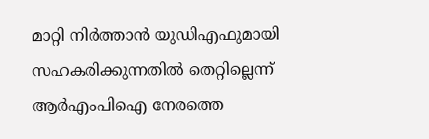മാറ്റി നിര്‍ത്താന്‍ യുഡിഎഫുമായി സഹകരിക്കുന്നതില്‍ തെറ്റില്ലെന്ന് ആര്‍എംപിഐ നേരത്തെ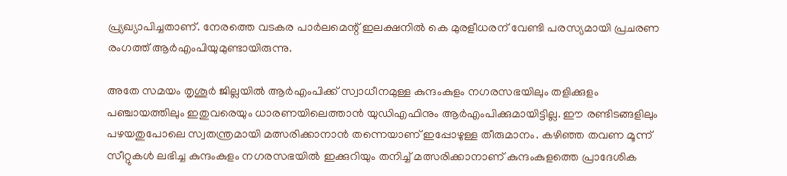പ്ര്യഖ്യാപിച്ചതാണ്. നേരത്തെ വടകര പാര്‍ലമെന്റ് ഇലക്ഷനില്‍ കെ മുരളീധരന് വേണ്ടി പരസ്യമായി പ്രചരണ രംഗത്ത് ആര്‍എംപിയുമുണ്ടായിരുന്നു.

അതേ സമയം തൃശൂര്‍ ജില്ലയില്‍ ആര്‍എംപിക്ക് സ്വാധീനമുള്ള കുന്ദംകുളം നഗരസഭയിലും തളിക്കുളം പഞ്ചായത്തിലും ഇതുവരെയും ധാരണയിലെത്താന്‍ യുഡിഎഫിനും ആര്‍എംപിക്കുമായിട്ടില്ല. ഈ രണ്ടിടങ്ങളിലും പഴയതുപോലെ സ്വതന്ത്രമായി മത്സരിക്കാനാന്‍ തന്നെയാണ് ഇപ്പോഴുള്ള തീരുമാനം. കഴിഞ്ഞ തവണ മൂന്ന് സീറ്റുകള്‍ ലഭിച്ച കുന്ദംകുളം നഗരസഭയില്‍ ഇക്കുറിയും തനിച്ച്‌ മത്സരിക്കാനാണ് കുന്ദംകുളത്തെ പ്രാദേശിക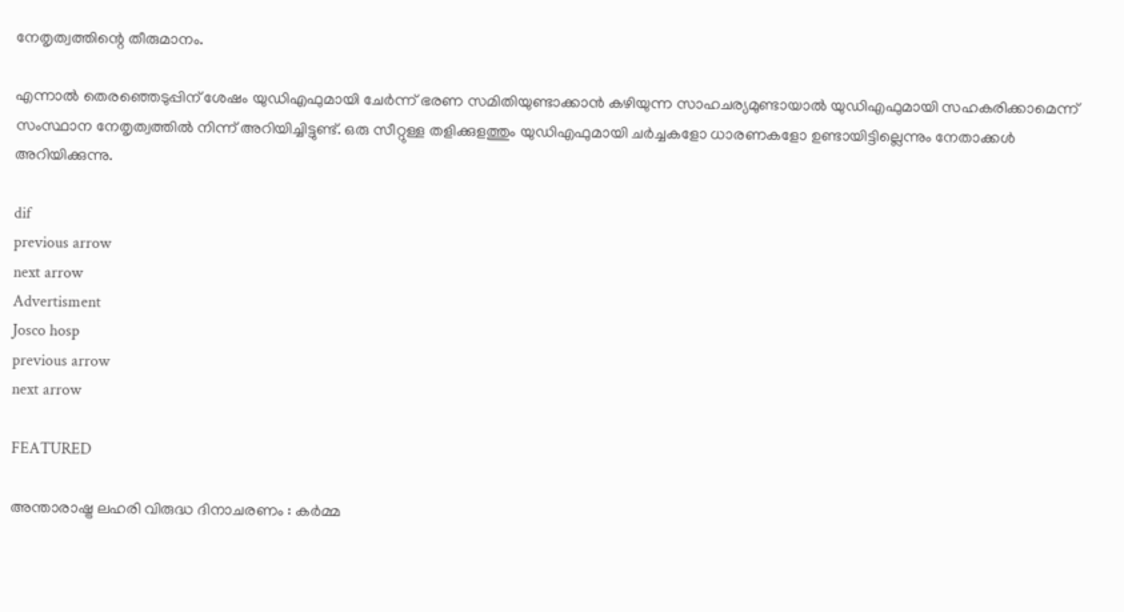നേതൃത്വത്തിന്റെ തീരുമാനം.

എന്നാല്‍ തെരഞ്ഞെടുപ്പിന് ശേഷം യുഡിഎഫുമായി ചേര്‍ന്ന് ഭരണ സമിതിയുണ്ടാക്കാന്‍ കഴിയുന്ന സാഹചര്യമുണ്ടായാല്‍ യുഡിഎഫുമായി സഹകരിക്കാമെന്ന് സംസ്ഥാന നേതൃത്വത്തില്‍ നിന്ന് അറിയിച്ചിട്ടുണ്ട്. ഒരു സീറ്റുള്ള തളിക്കുളത്തും യുഡിഎഫുമായി ചര്‍ച്ചകളോ ധാരണകളോ ഉണ്ടായിട്ടില്ലെന്നും നേതാക്കള്‍ അറിയിക്കുന്നു.

dif
previous arrow
next arrow
Advertisment
Josco hosp
previous arrow
next arrow

FEATURED

അന്താരാഷ്ട്ര ലഹരി വിരുദ്ധ ദിനാചരണം : കര്‍മ്മ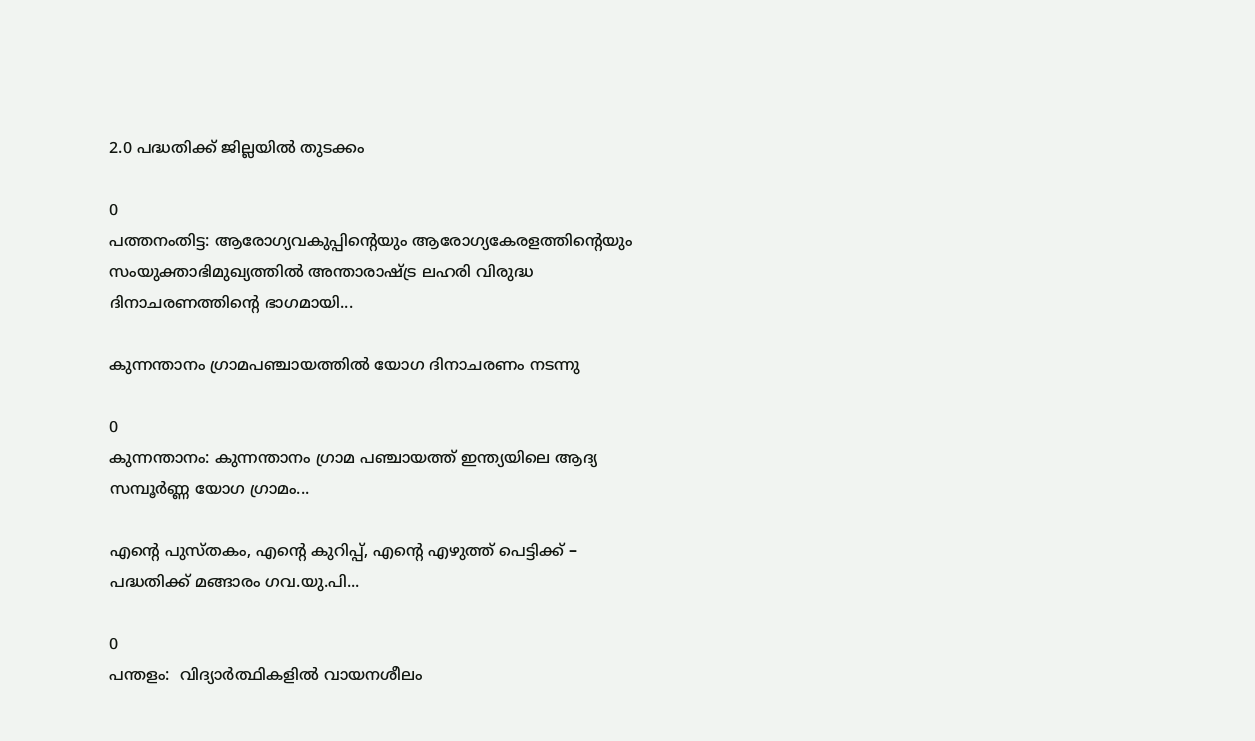2.0 പദ്ധതിക്ക് ജില്ലയില്‍ തുടക്കം

0
പത്തനംതിട്ട: ആരോഗ്യവകുപ്പിന്റെയും ആരോഗ്യകേരളത്തിന്റെയും സംയുക്താഭിമുഖ്യത്തില്‍ അന്താരാഷ്ട്ര ലഹരി വിരുദ്ധ ദിനാചരണത്തിന്റെ ഭാഗമായി...

കുന്നന്താനം ഗ്രാമപഞ്ചായത്തില്‍ യോഗ ദിനാചരണം നടന്നു

0
കുന്നന്താനം: കുന്നന്താനം ഗ്രാമ പഞ്ചായത്ത് ഇന്ത്യയിലെ ആദ്യ സമ്പൂർണ്ണ യോഗ ഗ്രാമം...

എന്റെ പുസ്തകം, എന്റെ കുറിപ്പ്, എന്റെ എഴുത്ത് പെട്ടിക്ക് – പദ്ധതിക്ക് മങ്ങാരം ഗവ.യു.പി...

0
പന്തളം:  വിദ്യാർത്ഥികളിൽ വായനശീലം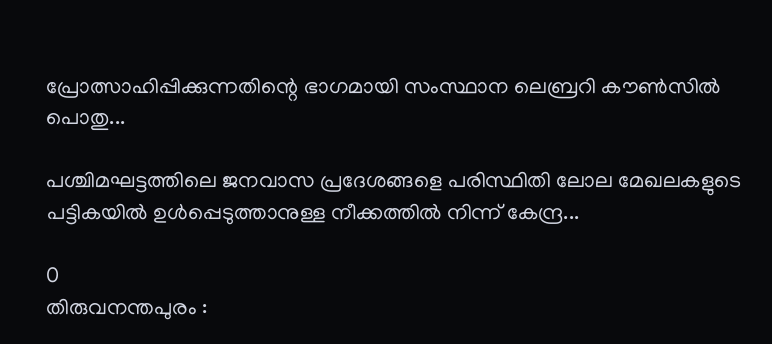പ്രോത്സാഹിപ്പിക്കുന്നതിന്റെ ഭാഗമായി സംസ്ഥാന ലെബ്രറി കൗൺസിൽ പൊതു...

പശ്ചിമഘട്ടത്തിലെ ജനവാസ പ്രദേശങ്ങളെ പരിസ്ഥിതി ലോല മേഖലകളുടെ പട്ടികയില്‍ ഉള്‍പ്പെടുത്താനുള്ള നീക്കത്തില്‍ നിന്ന്‌ കേന്ദ്ര...

0
തിരുവനന്തപുരം :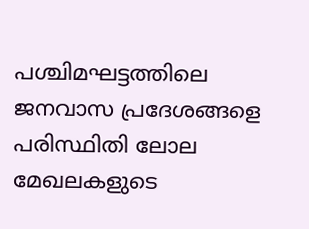പശ്ചിമഘട്ടത്തിലെ ജനവാസ പ്രദേശങ്ങളെ പരിസ്ഥിതി ലോല മേഖലകളുടെ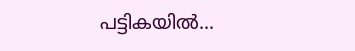പട്ടികയില്‍...